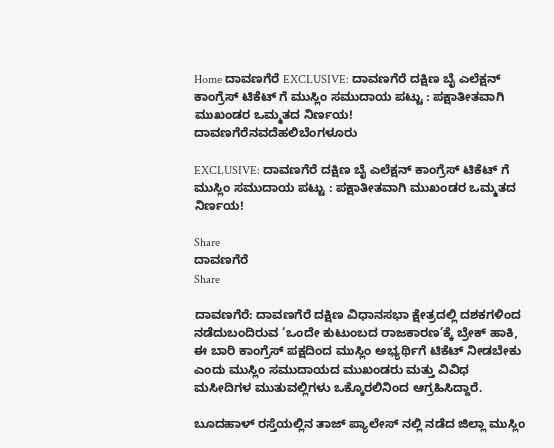Home ದಾವಣಗೆರೆ EXCLUSIVE: ದಾವಣಗೆರೆ ದಕ್ಷಿಣ ಬೈ ಎಲೆಕ್ಷನ್ ಕಾಂಗ್ರೆಸ್ ಟಿಕೆಟ್ ಗೆ ಮುಸ್ಲಿಂ ಸಮುದಾಯ ಪಟ್ಟು : ಪಕ್ಷಾತೀತವಾಗಿ ಮುಖಂಡರ ಒಮ್ಮತದ ನಿರ್ಣಯ!
ದಾವಣಗೆರೆನವದೆಹಲಿಬೆಂಗಳೂರು

EXCLUSIVE: ದಾವಣಗೆರೆ ದಕ್ಷಿಣ ಬೈ ಎಲೆಕ್ಷನ್ ಕಾಂಗ್ರೆಸ್ ಟಿಕೆಟ್ ಗೆ ಮುಸ್ಲಿಂ ಸಮುದಾಯ ಪಟ್ಟು : ಪಕ್ಷಾತೀತವಾಗಿ ಮುಖಂಡರ ಒಮ್ಮತದ ನಿರ್ಣಯ!

Share
ದಾವಣಗೆರೆ
Share

ದಾವಣಗೆರೆ: ದಾವಣಗೆರೆ ದಕ್ಷಿಣ ವಿಧಾನಸಭಾ ಕ್ಷೇತ್ರದಲ್ಲಿ ದಶಕಗಳಿಂದ ನಡೆದುಬಂದಿರುವ ‘ಒಂದೇ ಕುಟುಂಬದ ರಾಜಕಾರಣ’ಕ್ಕೆ ಬ್ರೇಕ್ ಹಾಕಿ, ಈ ಬಾರಿ ಕಾಂಗ್ರೆಸ್ ಪಕ್ಷದಿಂದ ಮುಸ್ಲಿಂ ಅಭ್ಯರ್ಥಿಗೆ ಟಿಕೆಟ್ ನೀಡಬೇಕು ಎಂದು ಮುಸ್ಲಿಂ ಸಮುದಾಯದ ಮುಖಂಡರು ಮತ್ತು ವಿವಿಧ ಮಸೀದಿಗಳ ಮುತುವಲ್ಲಿಗಳು ಒಕ್ಕೊರಲಿನಿಂದ ಆಗ್ರಹಿಸಿದ್ದಾರೆ.

ಬೂದಹಾಳ್ ರಸ್ತೆಯಲ್ಲಿನ ತಾಜ್ ಪ್ಯಾಲೇಸ್ ನಲ್ಲಿ ನಡೆದ ಜಿಲ್ಲಾ ಮುಸ್ಲಿಂ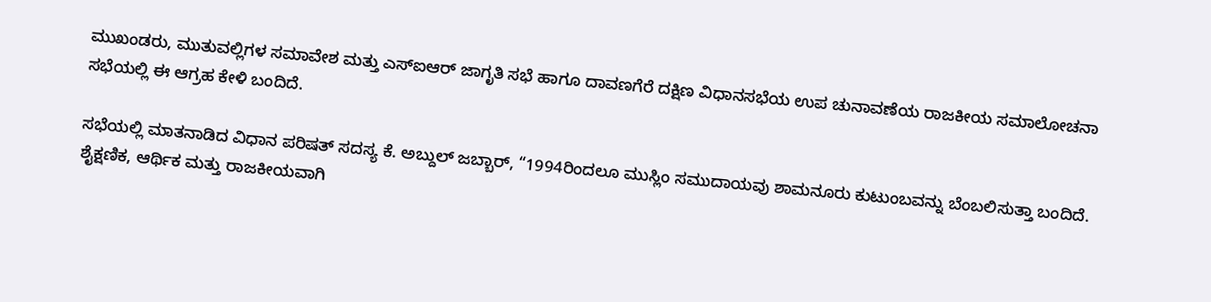ಮುಖಂಡರು, ಮುತುವಲ್ಲಿಗಳ ಸಮಾವೇಶ ಮತ್ತು ಎಸ್ಐಆರ್ ಜಾಗೃತಿ ಸಭೆ ಹಾಗೂ ದಾವಣಗೆರೆ ದಕ್ಷಿಣ ವಿಧಾನಸಭೆಯ ಉಪ ಚುನಾವಣೆಯ ರಾಜಕೀಯ ಸಮಾಲೋಚನಾ ಸಭೆಯಲ್ಲಿ ಈ ಆಗ್ರಹ ಕೇಳಿ ಬಂದಿದೆ.

ಸಭೆಯಲ್ಲಿ ಮಾತನಾಡಿದ ವಿಧಾನ ಪರಿಷತ್ ಸದಸ್ಯ ಕೆ. ಅಬ್ದುಲ್ ಜಬ್ಬಾರ್, “1994ರಿಂದಲೂ ಮುಸ್ಲಿಂ ಸಮುದಾಯವು ಶಾಮನೂರು ಕುಟುಂಬವನ್ನು ಬೆಂಬಲಿಸುತ್ತಾ ಬಂದಿದೆ. ಶೈಕ್ಷಣಿಕ, ಆರ್ಥಿಕ ಮತ್ತು ರಾಜಕೀಯವಾಗಿ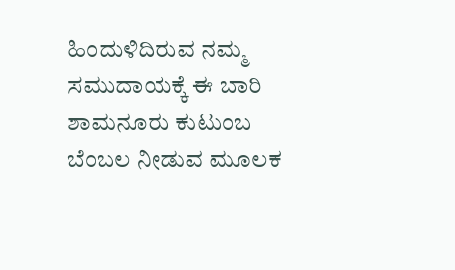ಹಿಂದುಳಿದಿರುವ ನಮ್ಮ ಸಮುದಾಯಕ್ಕೆ ಈ ಬಾರಿ ಶಾಮನೂರು ಕುಟುಂಬ ಬೆಂಬಲ ನೀಡುವ ಮೂಲಕ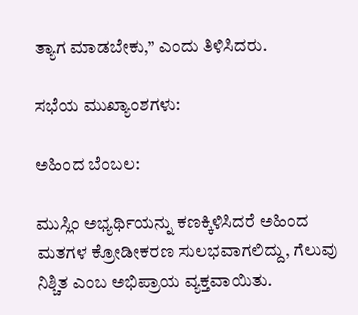ತ್ಯಾಗ ಮಾಡಬೇಕು,” ಎಂದು ತಿಳಿಸಿದರು.

ಸಭೆಯ ಮುಖ್ಯಾಂಶಗಳು:

ಅಹಿಂದ ಬೆಂಬಲ:

ಮುಸ್ಲಿಂ ಅಭ್ಯರ್ಥಿಯನ್ನು ಕಣಕ್ಕಿಳಿಸಿದರೆ ಅಹಿಂದ ಮತಗಳ ಕ್ರೋಡೀಕರಣ ಸುಲಭವಾಗಲಿದ್ದು, ಗೆಲುವು ನಿಶ್ಚಿತ ಎಂಬ ಅಭಿಪ್ರಾಯ ವ್ಯಕ್ತವಾಯಿತು.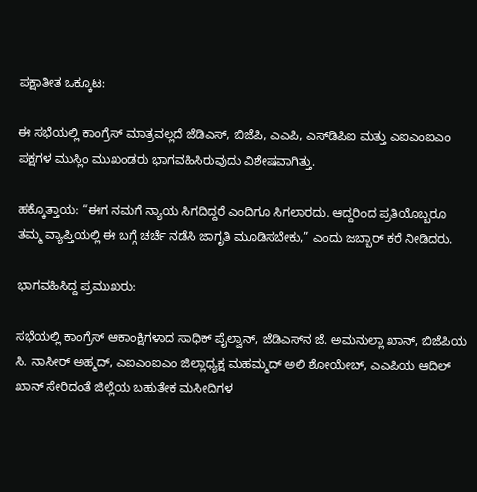ಪಕ್ಷಾತೀತ ಒಕ್ಕೂಟ:

ಈ ಸಭೆಯಲ್ಲಿ ಕಾಂಗ್ರೆಸ್ ಮಾತ್ರವಲ್ಲದೆ ಜೆಡಿಎಸ್, ಬಿಜೆಪಿ, ಎಎಪಿ, ಎಸ್‌ಡಿಪಿಐ ಮತ್ತು ಎಐಎಂಐಎಂ ಪಕ್ಷಗಳ ಮುಸ್ಲಿಂ ಮುಖಂಡರು ಭಾಗವಹಿಸಿರುವುದು ವಿಶೇಷವಾಗಿತ್ತು.

ಹಕ್ಕೊತ್ತಾಯ: “ಈಗ ನಮಗೆ ನ್ಯಾಯ ಸಿಗದಿದ್ದರೆ ಎಂದಿಗೂ ಸಿಗಲಾರದು. ಆದ್ದರಿಂದ ಪ್ರತಿಯೊಬ್ಬರೂ ತಮ್ಮ ವ್ಯಾಪ್ತಿಯಲ್ಲಿ ಈ ಬಗ್ಗೆ ಚರ್ಚೆ ನಡೆಸಿ ಜಾಗೃತಿ ಮೂಡಿಸಬೇಕು,” ಎಂದು ಜಬ್ಬಾರ್ ಕರೆ ನೀಡಿದರು.

ಭಾಗವಹಿಸಿದ್ದ ಪ್ರಮುಖರು:

ಸಭೆಯಲ್ಲಿ ಕಾಂಗ್ರೆಸ್ ಆಕಾಂಕ್ಷಿಗಳಾದ ಸಾಧಿಕ್ ಪೈಲ್ವಾನ್, ಜೆಡಿಎಸ್‌ನ ಜೆ. ಅಮನುಲ್ಲಾ ಖಾನ್, ಬಿಜೆಪಿಯ ಸಿ. ನಾಸೀರ್ ಅಹ್ಮದ್, ಎಐಎಂಐಎಂ ಜಿಲ್ಲಾಧ್ಯಕ್ಷ ಮಹಮ್ಮದ್ ಅಲಿ ಶೋಯೇಬ್, ಎಎಪಿಯ ಆದಿಲ್ ಖಾನ್ ಸೇರಿದಂತೆ ಜಿಲ್ಲೆಯ ಬಹುತೇಕ ಮಸೀದಿಗಳ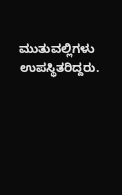ಮುತುವಲ್ಲಿಗಳು ಉಪಸ್ಥಿತರಿದ್ದರು.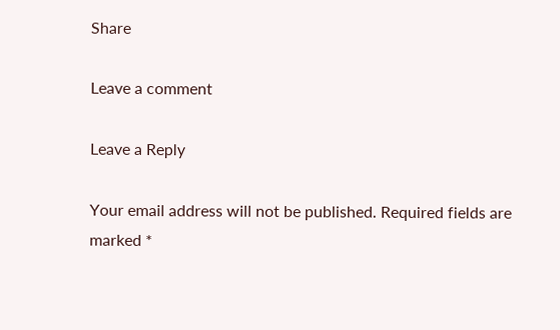Share

Leave a comment

Leave a Reply

Your email address will not be published. Required fields are marked *